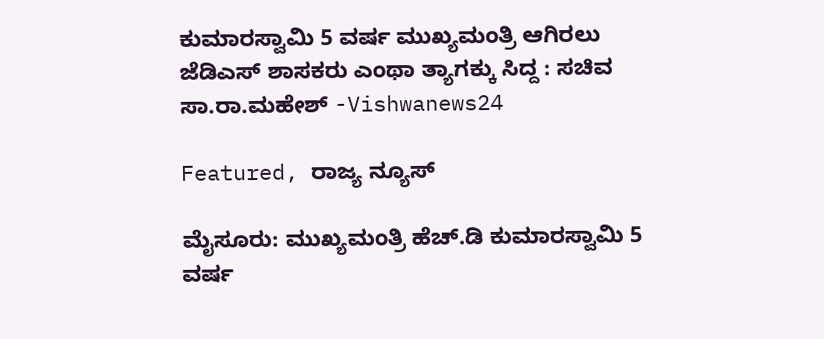ಕುಮಾರಸ್ವಾಮಿ 5 ವರ್ಷ ಮುಖ್ಯಮಂತ್ರಿ ಆಗಿರಲು ಜೆಡಿಎಸ್ ಶಾಸಕರು ಎಂಥಾ ತ್ಯಾಗಕ್ಕು ಸಿದ್ದ : ಸಚಿವ ಸಾ.ರಾ.ಮಹೇಶ್ -Vishwanews24

Featured, ರಾಜ್ಯ ನ್ಯೂಸ್

ಮೈಸೂರು: ಮುಖ್ಯಮಂತ್ರಿ ಹೆಚ್.ಡಿ ಕುಮಾರಸ್ವಾಮಿ 5 ವರ್ಷ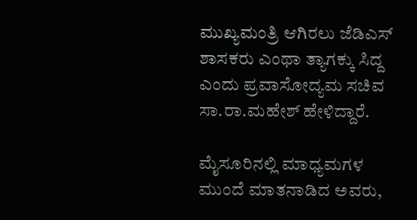ಮುಖ್ಯಮಂತ್ರಿ ಆಗಿರಲು ಜೆಡಿಎಸ್ ಶಾಸಕರು ಎಂಥಾ ತ್ಯಾಗಕ್ಕು ಸಿದ್ದ ಎಂದು ಪ್ರವಾಸೋದ್ಯಮ ಸಚಿವ ಸಾ.ರಾ.ಮಹೇಶ್ ಹೇಳಿದ್ದಾರೆ.

ಮೈಸೂರಿನಲ್ಲಿ ಮಾಧ್ಯಮಗಳ ಮುಂದೆ ಮಾತನಾಡಿದ ಅವರು,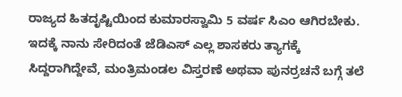ರಾಜ್ಯದ ಹಿತದೃಷ್ಟಿಯಿಂದ ಕುಮಾರಸ್ವಾಮಿ 5 ವರ್ಷ ಸಿಎಂ ಆಗಿರಬೇಕು. ಇದಕ್ಕೆ ನಾನು ಸೇರಿದಂತೆ ಜೆಡಿಎಸ್ ಎಲ್ಲ ಶಾಸಕರು ತ್ಯಾಗಕ್ಕೆ ಸಿದ್ದರಾಗಿದ್ದೇವೆ, ಮಂತ್ರಿಮಂಡಲ ವಿಸ್ತರಣೆ ಅಥವಾ ಪುನರ್ರಚನೆ ಬಗ್ಗೆ ತಲೆ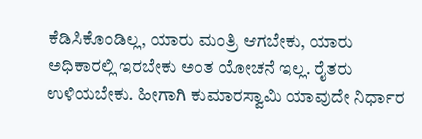ಕೆಡಿಸಿಕೊಂಡಿಲ್ಲ, ಯಾರು ಮಂತ್ರಿ ಆಗಬೇಕು, ಯಾರು ಅಧಿಕಾರಲ್ಲಿ ಇರಬೇಕು ಅಂತ ಯೋಚನೆ ಇಲ್ಲ. ರೈತರು ಉಳಿಯಬೇಕು. ಹೀಗಾಗಿ ಕುಮಾರಸ್ವಾಮಿ ಯಾವುದೇ ನಿರ್ಧಾರ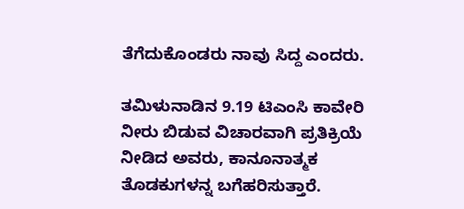ತೆಗೆದುಕೊಂಡರು ನಾವು ಸಿದ್ದ ಎಂದರು.

ತಮಿಳುನಾಡಿನ 9.19 ಟಿಎಂಸಿ ಕಾವೇರಿ ನೀರು ಬಿಡುವ ವಿಚಾರವಾಗಿ ಪ್ರತಿಕ್ರಿಯೆ ನೀಡಿದ ಅವರು, ಕಾನೂನಾತ್ಮಕ ತೊಡಕುಗಳನ್ನ ಬಗೆಹರಿಸುತ್ತಾರೆ.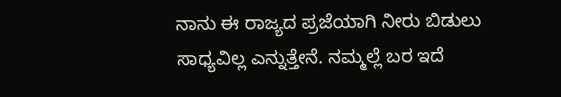ನಾನು ಈ ರಾಜ್ಯದ ಪ್ರಜೆಯಾಗಿ ನೀರು ಬಿಡುಲು ಸಾಧ್ಯವಿಲ್ಲ ಎನ್ನುತ್ತೇನೆ. ನಮ್ಮಲ್ಲೆ ಬರ ಇದೆ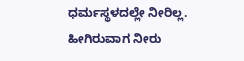ಧರ್ಮಸ್ಥಳದಲ್ಲೇ ನೀರಿಲ್ಲ. ಹೀಗಿರುವಾಗ ನೀರು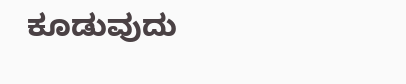ಕೂಡುವುದು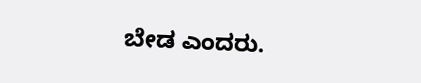ಬೇಡ ಎಂದರು.